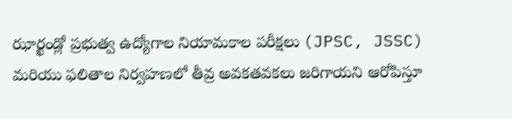ఝార్ఖండ్లో ప్రభుత్వ ఉద్యోగాల నియామకాల పరీక్షలు (JPSC, JSSC) మరియు ఫలితాల నిర్వహణలో తీవ్ర అవకతవకలు జరిగాయని ఆరోపిస్తూ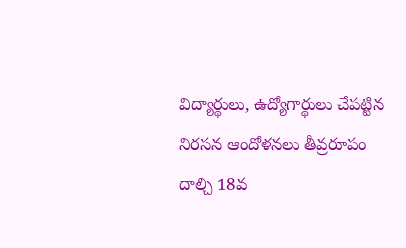విద్యార్థులు, ఉద్యోగార్థులు చేపట్టిన నిరసన ఆందోళనలు తీవ్రరూపం దాల్చి 18వ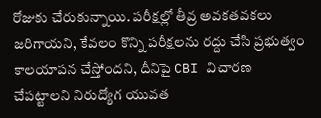రోజుకు చేరుకున్నాయి. పరీక్షల్లో తీవ్ర అవకతవకలు జరిగాయని, కేవలం కొన్ని పరీక్షలను రద్దు చేసి ప్రభుత్వం కాలయాపన చేస్తోందని, దీనిపై CBI విచారణ చేపట్టాలని నిరుద్యోగ యువత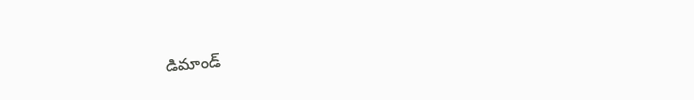డిమాండ్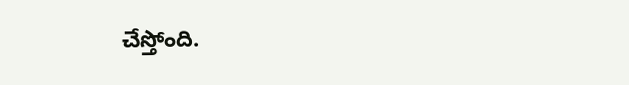చేస్తోంది.